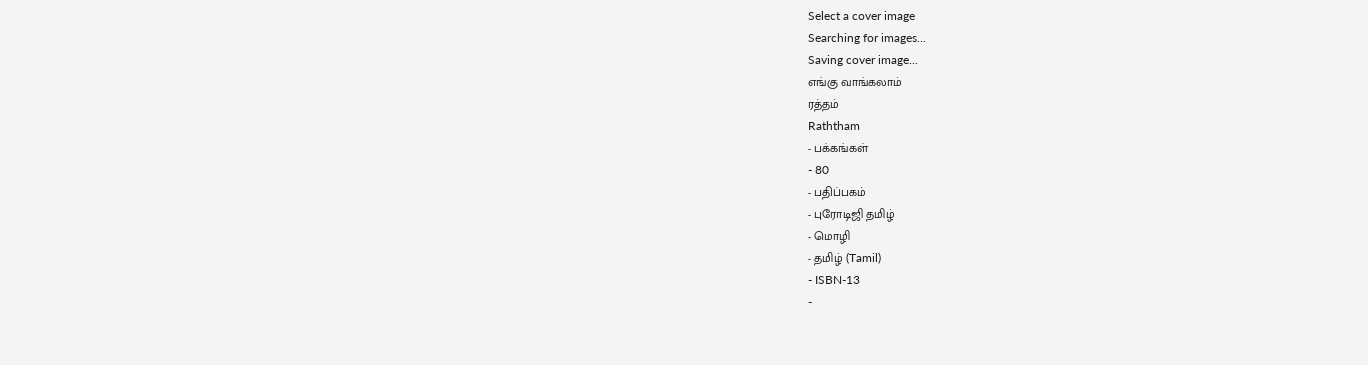Select a cover image
Searching for images...
Saving cover image...
எங்கு வாங்கலாம்
ரத்தம்
Raththam
- பக்கங்கள்
- 80
- பதிப்பகம்
- புரோடிஜி தமிழ்
- மொழி
- தமிழ் (Tamil)
- ISBN-13
-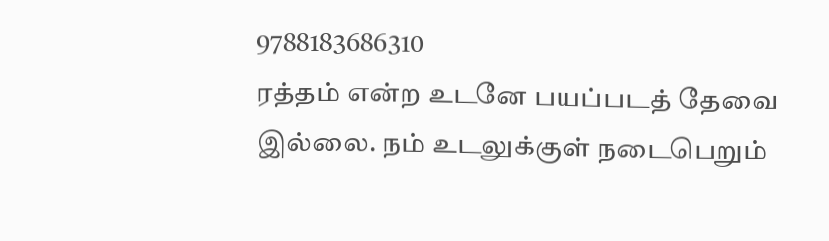9788183686310
ரத்தம் என்ற உடனே பயப்படத் தேவை இல்லை. நம் உடலுக்குள் நடைபெறும்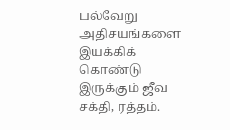பல்வேறு அதிசயங்களை இயக்கிக் கொண்டு இருக்கும் ஜீவ சக்தி, ரத்தம்.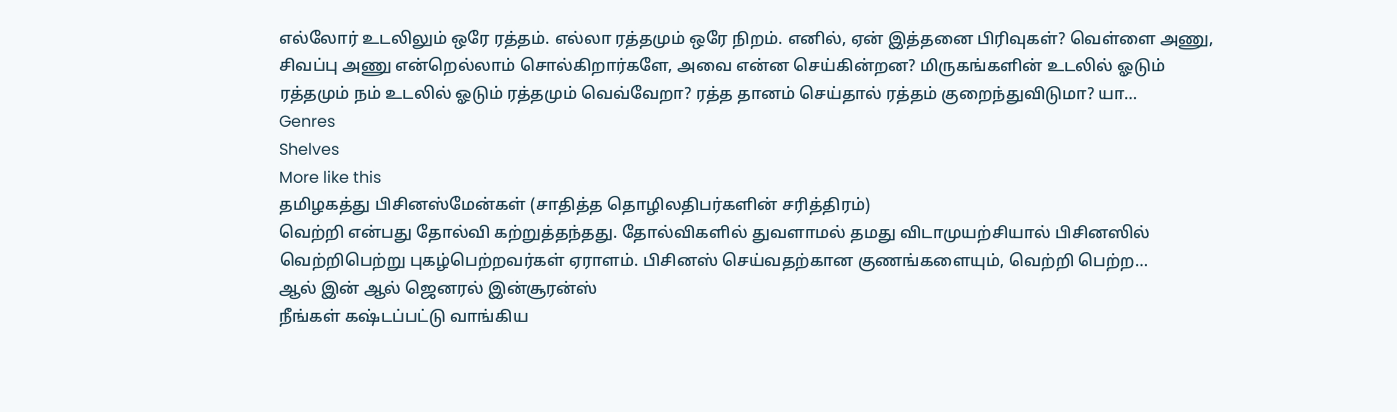எல்லோர் உடலிலும் ஒரே ரத்தம். எல்லா ரத்தமும் ஒரே நிறம். எனில், ஏன் இத்தனை பிரிவுகள்? வெள்ளை அணு, சிவப்பு அணு என்றெல்லாம் சொல்கிறார்களே, அவை என்ன செய்கின்றன? மிருகங்களின் உடலில் ஓடும் ரத்தமும் நம் உடலில் ஓடும் ரத்தமும் வெவ்வேறா? ரத்த தானம் செய்தால் ரத்தம் குறைந்துவிடுமா? யா…
Genres
Shelves
More like this
தமிழகத்து பிசினஸ்மேன்கள் (சாதித்த தொழிலதிபர்களின் சரித்திரம்)
வெற்றி என்பது தோல்வி கற்றுத்தந்தது. தோல்விகளில் துவளாமல் தமது விடாமுயற்சியால் பிசினஸில் வெற்றிபெற்று புகழ்பெற்றவர்கள் ஏராளம். பிசினஸ் செய்வதற்கான குணங்களையும், வெற்றி பெற்ற…
ஆல் இன் ஆல் ஜெனரல் இன்சூரன்ஸ்
நீங்கள் கஷ்டப்பட்டு வாங்கிய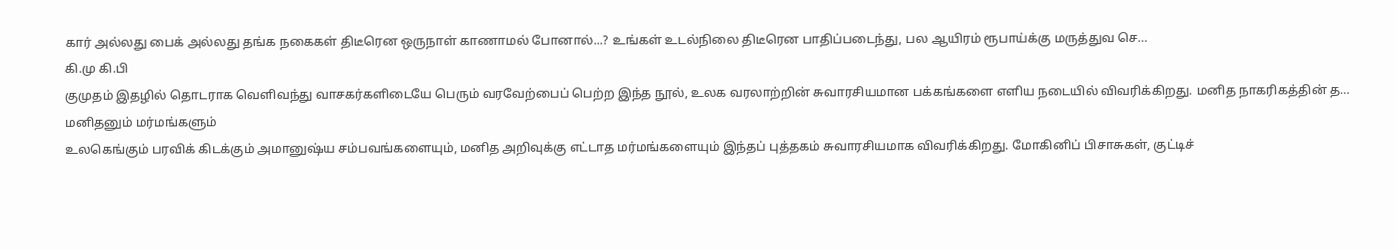கார் அல்லது பைக் அல்லது தங்க நகைகள் திடீரென ஒருநாள் காணாமல் போனால்...? உங்கள் உடல்நிலை திடீரென பாதிப்படைந்து, பல ஆயிரம் ரூபாய்க்கு மருத்துவ செ…
கி.மு கி.பி
குமுதம் இதழில் தொடராக வெளிவந்து வாசகர்களிடையே பெரும் வரவேற்பைப் பெற்ற இந்த நூல், உலக வரலாற்றின் சுவாரசியமான பக்கங்களை எளிய நடையில் விவரிக்கிறது. மனித நாகரிகத்தின் த…
மனிதனும் மர்மங்களும்
உலகெங்கும் பரவிக் கிடக்கும் அமானுஷ்ய சம்பவங்களையும், மனித அறிவுக்கு எட்டாத மர்மங்களையும் இந்தப் புத்தகம் சுவாரசியமாக விவரிக்கிறது. மோகினிப் பிசாசுகள், குட்டிச்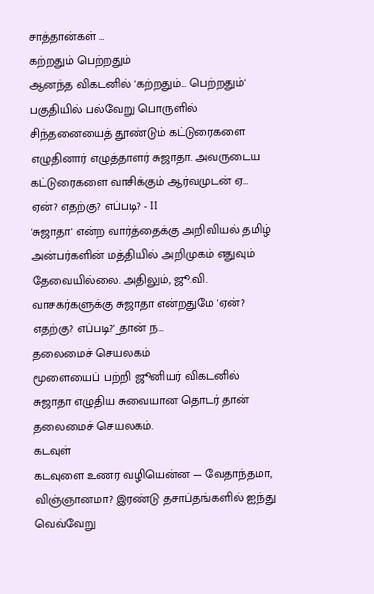சாத்தான்கள் …
கற்றதும் பெற்றதும்
ஆனந்த விகடனில் 'கற்றதும்... பெற்றதும்' பகுதியில் பல்வேறு பொருளில் சிந்தனையைத் தூண்டும் கட்டுரைகளை எழுதினார் எழுத்தாளர் சுஜாதா. அவருடைய கட்டுரைகளை வாசிக்கும் ஆர்வமுடன் ஏ…
ஏன்? எதற்கு? எப்படி? - II
'சுஜாதா' என்ற வார்த்தைக்கு அறிவியல் தமிழ் அன்பர்களின் மத்தியில் அறிமுகம் எதுவும் தேவையில்லை. அதிலும், ஜூ.வி. வாசகர்களுக்கு சுஜாதா என்றதுமே 'ஏன்? எதற்கு? எப்படி?'_தான் ந…
தலைமைச் செயலகம்
மூளையைப் பற்றி ஜூனியர் விகடனில் சுஜாதா எழுதிய சுவையான தொடர் தான் தலைமைச் செயலகம்.
கடவுள்
கடவுளை உணர வழியென்ன — வேதாந்தமா, விஞ்ஞானமா? இரண்டு தசாப்தங்களில் ஐந்து வெவ்வேறு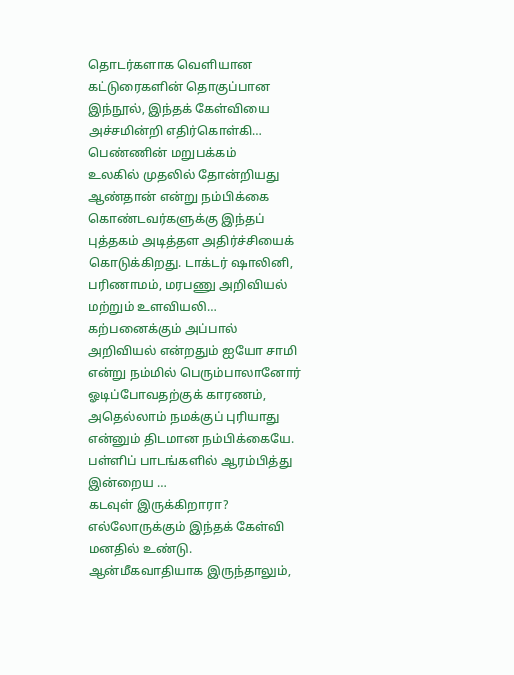தொடர்களாக வெளியான கட்டுரைகளின் தொகுப்பான இந்நூல், இந்தக் கேள்வியை அச்சமின்றி எதிர்கொள்கி…
பெண்ணின் மறுபக்கம்
உலகில் முதலில் தோன்றியது ஆண்தான் என்று நம்பிக்கை கொண்டவர்களுக்கு இந்தப் புத்தகம் அடித்தள அதிர்ச்சியைக் கொடுக்கிறது. டாக்டர் ஷாலினி, பரிணாமம், மரபணு அறிவியல் மற்றும் உளவியலி…
கற்பனைக்கும் அப்பால்
அறிவியல் என்றதும் ஐயோ சாமி என்று நம்மில் பெரும்பாலானோர் ஓடிப்போவதற்குக் காரணம், அதெல்லாம் நமக்குப் புரியாது என்னும் திடமான நம்பிக்கையே. பள்ளிப் பாடங்களில் ஆரம்பித்து இன்றைய …
கடவுள் இருக்கிறாரா?
எல்லோருக்கும் இந்தக் கேள்வி மனதில் உண்டு. ஆன்மீகவாதியாக இருந்தாலும்,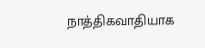நாத்திகவாதியாக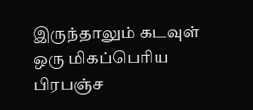இருந்தாலும் கடவுள் ஒரு மிகப்பெரிய பிரபஞ்ச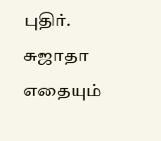புதிர். சுஜாதா எதையும்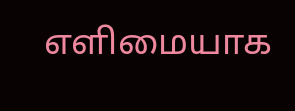எளிமையாக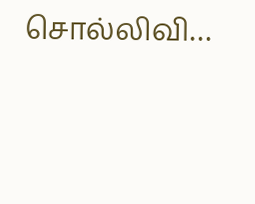சொல்லிவி…